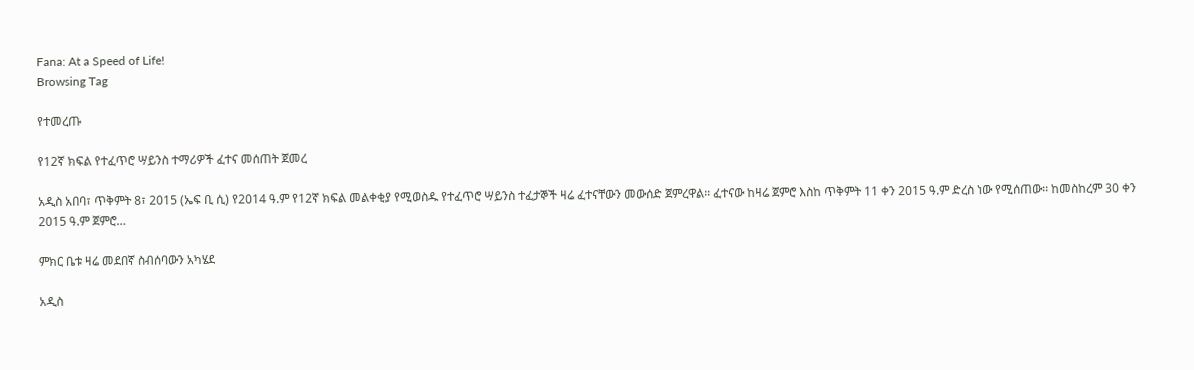Fana: At a Speed of Life!
Browsing Tag

የተመረጡ

የ12ኛ ክፍል የተፈጥሮ ሣይንስ ተማሪዎች ፈተና መሰጠት ጀመረ

አዲስ አበባ፣ ጥቅምት 8፣ 2015 (ኤፍ ቢ ሲ) የ2014 ዓ.ም የ12ኛ ክፍል መልቀቂያ የሚወስዱ የተፈጥሮ ሣይንስ ተፈታኞች ዛሬ ፈተናቸውን መውሰድ ጀምረዋል፡፡ ፈተናው ከዛሬ ጀምሮ እስከ ጥቅምት 11 ቀን 2015 ዓ.ም ድረስ ነው የሚሰጠው፡፡ ከመስከረም 30 ቀን 2015 ዓ.ም ጀምሮ…

ምክር ቤቱ ዛሬ መደበኛ ስብሰባውን አካሄደ

አዲስ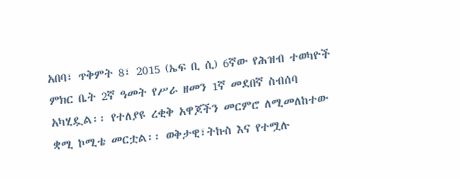አበባ፣ ጥቅምት 8፣ 2015 (ኤፍ ቢ ሲ) 6ኛው የሕዝብ ተወካዮች ምክር ቤት 2ኛ ዓመት የሥራ ዘመን 1ኛ መደበኛ ስብሰባ አካሂዷል፡፡ የተለያዩ ረቂቅ አዋጆችን መርምሮ ለሚመለከተው ቋሚ ኮሚቴ መርቷል፡፡ ወቅታዊ፣ትኩስ እና የተሟሉ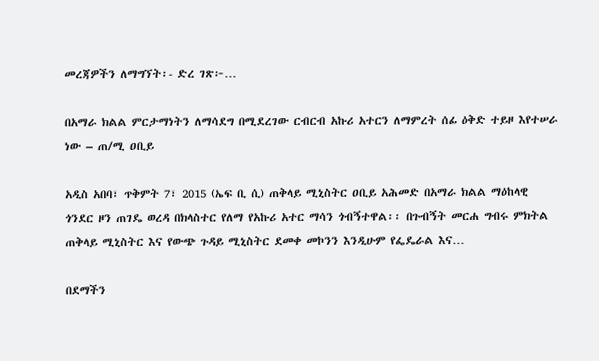መረጃዎችን ለማግኘት፡- ድረ ገጽ፦…

በአማራ ክልል ምርታማነትን ለማሳደግ በሚደረገው ርብርብ አኩሪ አተርን ለማምረት ሰፊ ዕቅድ ተይዞ እየተሠራ ነው – ጠ/ሚ ዐቢይ

አዲስ አበባ፣ ጥቅምት 7፣ 2015 (ኤፍ ቢ ሲ) ጠቅላይ ሚኒስትር ዐቢይ አሕመድ በአማራ ክልል ማዕከላዊ ጎንደር ዞን ጠገዴ ወረዳ በክላስተር የለማ የአኩሪ አተር ማሳን ጎብኝተዋል፡፡ በጉብኝት መርሐ ግብሩ ምክትል ጠቅላይ ሚኒስትር እና የውጭ ጉዳይ ሚኒስትር ደመቀ መኮንን እንዲሁም የፌዴራል እና…

በደማችን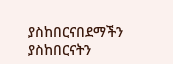ያስከበርናበደማችን ያስከበርናትን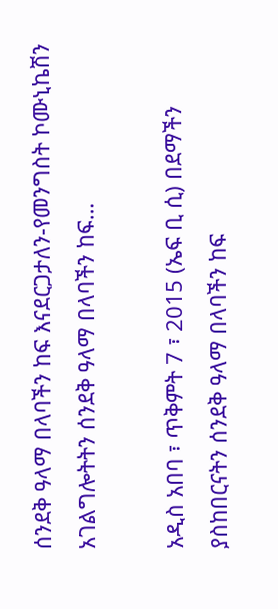ሰንደቅ ዓላማ በላባችን ከፍ እናደርጋታለን-የመንግስት ኮሙኒኬሽን አገልግሎትትን ሰንደቅ ዓላማ በላባችን ከፍ…

አዲስ አበባ ፣ ጥቅምት 7 ፣ 2015 (ኤፍ ቢ ሲ) በደማችን ያስከበርናትን ሰንደቅ ዓላማ በላባችን ከፍ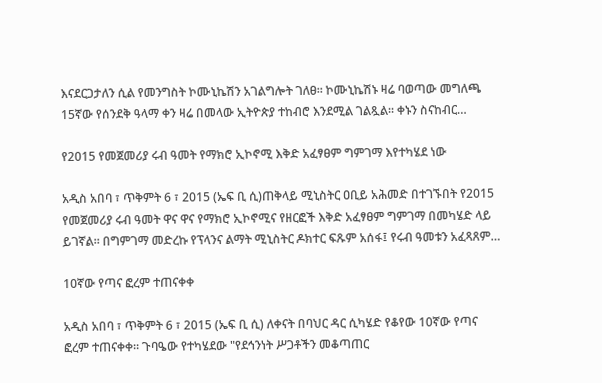እናደርጋታለን ሲል የመንግስት ኮሙኒኬሽን አገልግሎት ገለፀ፡፡ ኮሙኒኬሽኑ ዛሬ ባወጣው መግለጫ 15ኛው የሰንደቅ ዓላማ ቀን ዛሬ በመላው ኢትዮጵያ ተከብሮ እንደሚል ገልጿል፡፡ ቀኑን ስናከብር…

የ2015 የመጀመሪያ ሩብ ዓመት የማክሮ ኢኮኖሚ እቅድ አፈፃፀም ግምገማ እየተካሄደ ነው

አዲስ አበባ ፣ ጥቅምት 6 ፣ 2015 (ኤፍ ቢ ሲ)ጠቅላይ ሚኒስትር ዐቢይ አሕመድ በተገኙበት የ2015 የመጀመሪያ ሩብ ዓመት ዋና ዋና የማክሮ ኢኮኖሚና የዘርፎች እቅድ አፈፃፀም ግምገማ በመካሄድ ላይ ይገኛል። በግምገማ መድረኩ የፕላንና ልማት ሚኒስትር ዶክተር ፍጹም አሰፋ፤ የሩብ ዓመቱን አፈጻጸም…

10ኛው የጣና ፎረም ተጠናቀቀ

አዲስ አበባ ፣ ጥቅምት 6 ፣ 2015 (ኤፍ ቢ ሲ) ለቀናት በባህር ዳር ሲካሄድ የቆየው 10ኛው የጣና ፎረም ተጠናቀቀ። ጉባዔው የተካሄደው "የደኅንነት ሥጋቶችን መቆጣጠር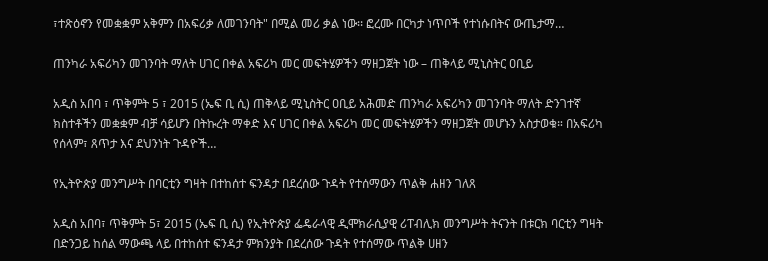፣ተጽዕኖን የመቋቋም አቅምን በአፍሪቃ ለመገንባት" በሚል መሪ ቃል ነው፡፡ ፎረሙ በርካታ ነጥቦች የተነሱበትና ውጤታማ…

ጠንካራ አፍሪካን መገንባት ማለት ሀገር በቀል አፍሪካ መር መፍትሄዎችን ማዘጋጀት ነው – ጠቅላይ ሚኒስትር ዐቢይ

አዲስ አበባ ፣ ጥቅምት 5 ፣ 2015 (ኤፍ ቢ ሲ) ጠቅላይ ሚኒስትር ዐቢይ አሕመድ ጠንካራ አፍሪካን መገንባት ማለት ድንገተኛ ክስተቶችን መቋቋም ብቻ ሳይሆን በትኩረት ማቀድ እና ሀገር በቀል አፍሪካ መር መፍትሄዎችን ማዘጋጀት መሆኑን አስታወቁ። በአፍሪካ የሰላም፣ ጸጥታ እና ደህንነት ጉዳዮች…

የኢትዮጵያ መንግሥት በባርቲን ግዛት በተከሰተ ፍንዳታ በደረሰው ጉዳት የተሰማውን ጥልቅ ሐዘን ገለጸ

አዲስ አበባ፣ ጥቅምት 5፣ 2015 (ኤፍ ቢ ሲ) የኢትዮጵያ ፌዴራላዊ ዲሞክራሲያዊ ሪፐብሊክ መንግሥት ትናንት በቱርክ ባርቲን ግዛት በድንጋይ ከሰል ማውጫ ላይ በተከሰተ ፍንዳታ ምክንያት በደረሰው ጉዳት የተሰማው ጥልቅ ሀዘን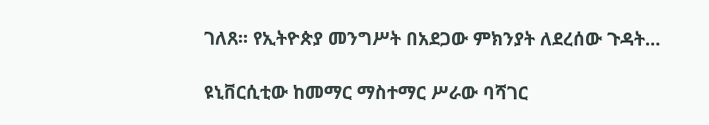ገለጸ፡፡ የኢትዮጵያ መንግሥት በአደጋው ምክንያት ለደረሰው ጉዳት…

ዩኒቨርሲቲው ከመማር ማስተማር ሥራው ባሻገር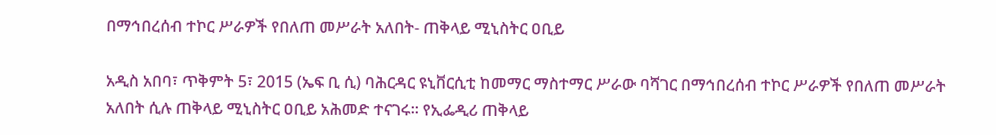በማኅበረሰብ ተኮር ሥራዎች የበለጠ መሥራት አለበት- ጠቅላይ ሚኒስትር ዐቢይ

አዲስ አበባ፣ ጥቅምት 5፣ 2015 (ኤፍ ቢ ሲ) ባሕርዳር ዩኒቨርሲቲ ከመማር ማስተማር ሥራው ባሻገር በማኅበረሰብ ተኮር ሥራዎች የበለጠ መሥራት አለበት ሲሉ ጠቅላይ ሚኒስትር ዐቢይ አሕመድ ተናገሩ፡፡ የኢፌዲሪ ጠቅላይ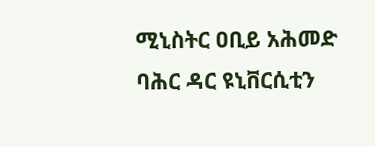ሚኒስትር ዐቢይ አሕመድ ባሕር ዳር ዩኒቨርሲቲን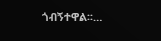ጎብኝተዋል፡፡…